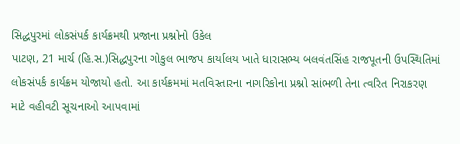સિદ્ધપુરમાં લોકસંપર્ક કાર્યક્રમથી પ્રજાના પ્રશ્નોનો ઉકેલ
પાટણ, 21 માર્ચ (હિ.સ.)સિદ્ધપુરના ગોકુલ ભાજપ કાર્યાલય ખાતે ધારાસભ્ય બલવંતસિંહ રાજપૂતની ઉપસ્થિતિમાં લોકસંપર્ક કાર્યક્રમ યોજાયો હતો. આ કાર્યક્રમમાં મતવિસ્તારના નાગરિકોના પ્રશ્નો સાંભળી તેના ત્વરિત નિરાકરણ માટે વહીવટી સૂચનાઓ આપવામાં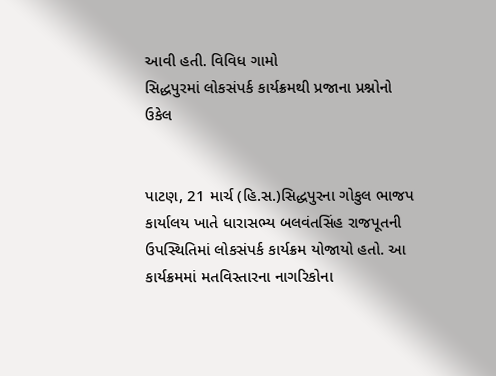આવી હતી. વિવિધ ગામો
સિદ્ધપુરમાં લોકસંપર્ક કાર્યક્રમથી પ્રજાના પ્રશ્નોનો ઉકેલ


પાટણ, 21 માર્ચ (હિ.સ.)સિદ્ધપુરના ગોકુલ ભાજપ કાર્યાલય ખાતે ધારાસભ્ય બલવંતસિંહ રાજપૂતની ઉપસ્થિતિમાં લોકસંપર્ક કાર્યક્રમ યોજાયો હતો. આ કાર્યક્રમમાં મતવિસ્તારના નાગરિકોના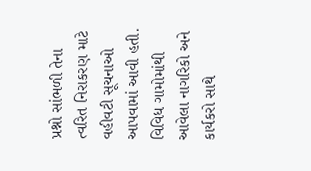પ્રશ્નો સાંભળી તેના ત્વરિત નિરાકરણ માટે વહીવટી સૂચનાઓ આપવામાં આવી હતી. વિવિધ ગામોમાંથી આવેલા નાગરિકો અને કાર્યકરો સાથે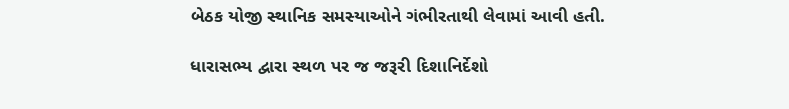બેઠક યોજી સ્થાનિક સમસ્યાઓને ગંભીરતાથી લેવામાં આવી હતી.

ધારાસભ્ય દ્વારા સ્થળ પર જ જરૂરી દિશાનિર્દેશો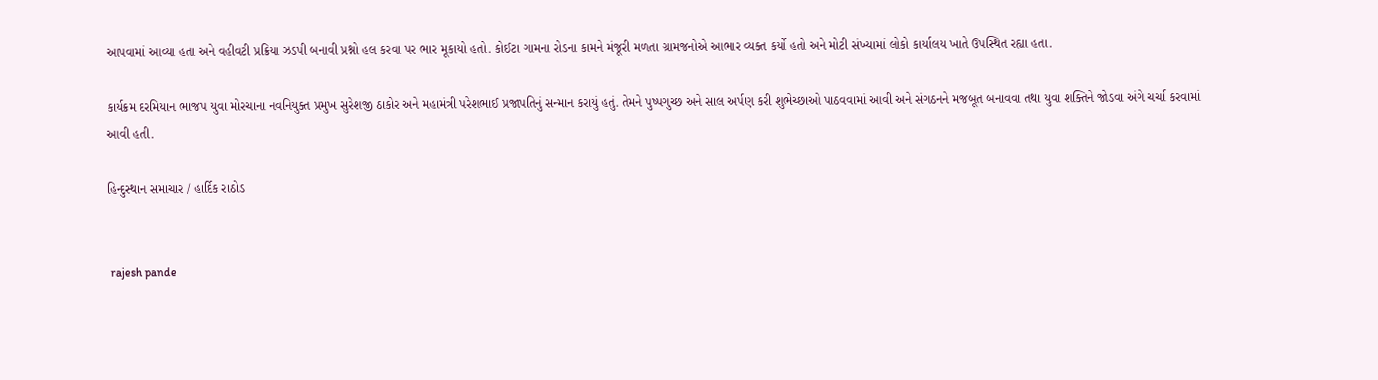આપવામાં આવ્યા હતા અને વહીવટી પ્રક્રિયા ઝડપી બનાવી પ્રશ્નો હલ કરવા પર ભાર મૂકાયો હતો. કોઈટા ગામના રોડના કામને મંજૂરી મળતા ગ્રામજનોએ આભાર વ્યક્ત કર્યો હતો અને મોટી સંખ્યામાં લોકો કાર્યાલય ખાતે ઉપસ્થિત રહ્યા હતા.

કાર્યક્રમ દરમિયાન ભાજપ યુવા મોરચાના નવનિયુક્ત પ્રમુખ સુરેશજી ઠાકોર અને મહામંત્રી પરેશભાઈ પ્રજાપતિનું સન્માન કરાયું હતું. તેમને પુષ્પગુચ્છ અને સાલ અર્પણ કરી શુભેચ્છાઓ પાઠવવામાં આવી અને સંગઠનને મજબૂત બનાવવા તથા યુવા શક્તિને જોડવા અંગે ચર્ચા કરવામાં આવી હતી.

હિન્દુસ્થાન સમાચાર / હાર્દિક રાઠોડ


 rajesh pande